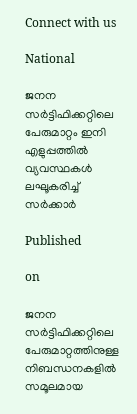Connect with us

National

ജനന സർട്ടിഫിക്കറ്റിലെ പേരുമാറ്റം ഇനി എളുപ്പത്തിൽ വ്യവസ്ഥകൾ ലഘൂകരിച്ച് സർക്കാർ

Published

on

ജനന സർട്ടിഫിക്കറ്റിലെ പേരുമാറ്റത്തിനുള്ള നിബന്ധനകളിൽ സമൂലമായ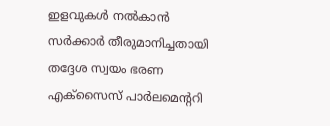ഇളവുകൾ നൽകാൻ സർക്കാർ തീരുമാനിച്ചതായി തദ്ദേശ സ്വയം ഭരണ എക്സൈസ് പാർലമെന്ററി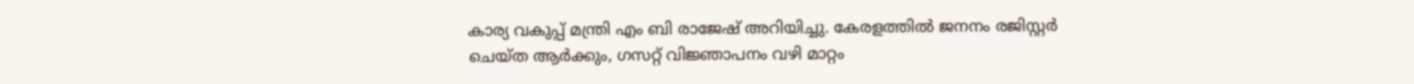കാര്യ വകുപ്പ് മന്ത്രി എം ബി രാജേഷ് അറിയിച്ചു. കേരളത്തിൽ ജനനം രജിസ്റ്റർ ചെയ്ത ആർക്കും, ഗസറ്റ് വിജ്ഞാപനം വഴി മാറ്റം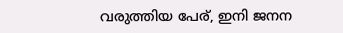വരുത്തിയ പേര്, ഇനി ജനന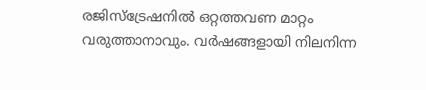രജിസ്ട്രേഷനിൽ ഒറ്റത്തവണ മാറ്റം വരുത്താനാവും. വർഷങ്ങളായി നിലനിന്ന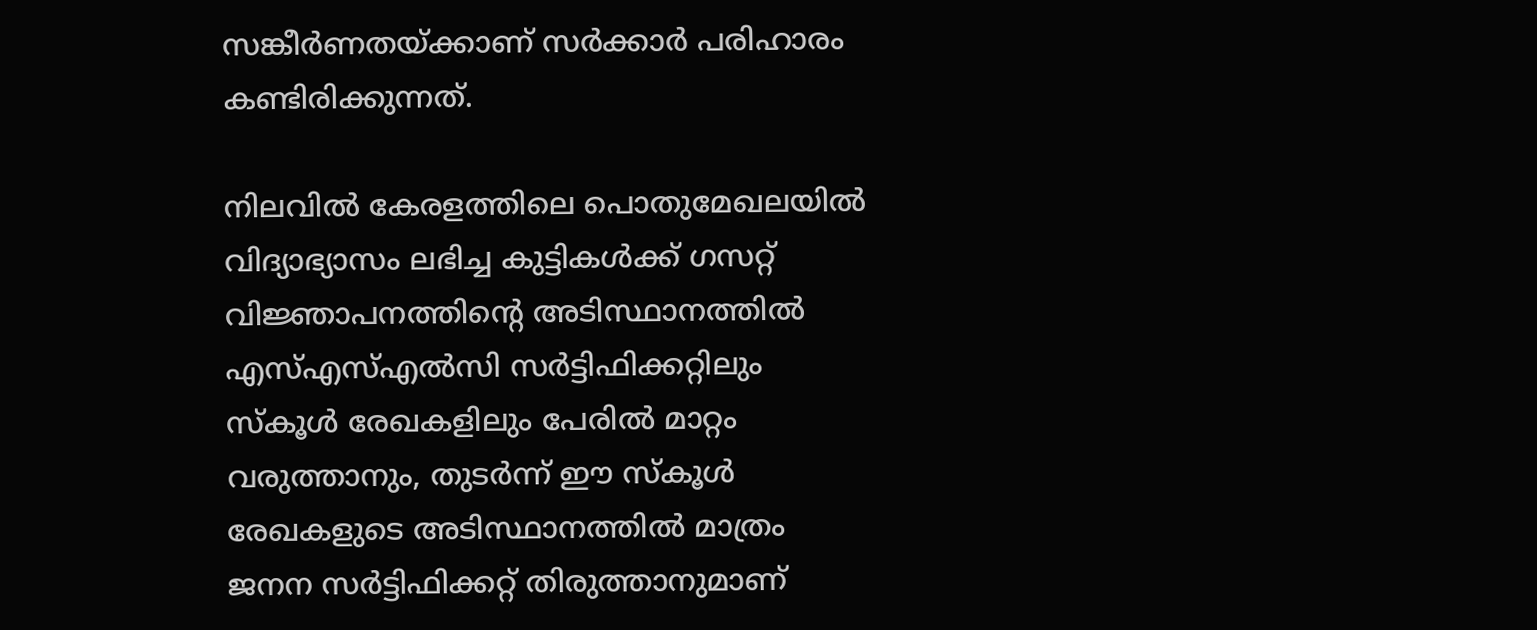സങ്കീർണതയ്ക്കാണ് സർക്കാർ പരിഹാരം കണ്ടിരിക്കുന്നത്.

നിലവിൽ കേരളത്തിലെ പൊതുമേഖലയിൽ വിദ്യാഭ്യാസം ലഭിച്ച കുട്ടികൾക്ക് ഗസറ്റ് വിജ്ഞാപനത്തിന്റെ അടിസ്ഥാനത്തിൽ എസ്എസ്എൽസി സർട്ടിഫിക്കറ്റിലും സ്കൂൾ രേഖകളിലും പേരിൽ മാറ്റം വരുത്താനും, തുടർന്ന് ഈ സ്കൂൾ രേഖകളുടെ അടിസ്ഥാനത്തിൽ മാത്രം ജനന സർട്ടിഫിക്കറ്റ് തിരുത്താനുമാണ്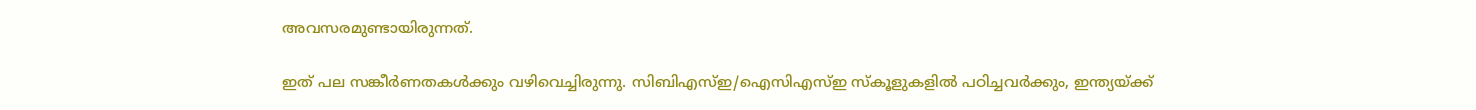അവസരമുണ്ടായിരുന്നത്.

ഇത് പല സങ്കീർണതകൾക്കും വഴിവെച്ചിരുന്നു. സിബിഎസ്ഇ/ഐസിഎസ്ഇ സ്കൂളുകളിൽ പഠിച്ചവർക്കും, ഇന്ത്യയ്ക്ക്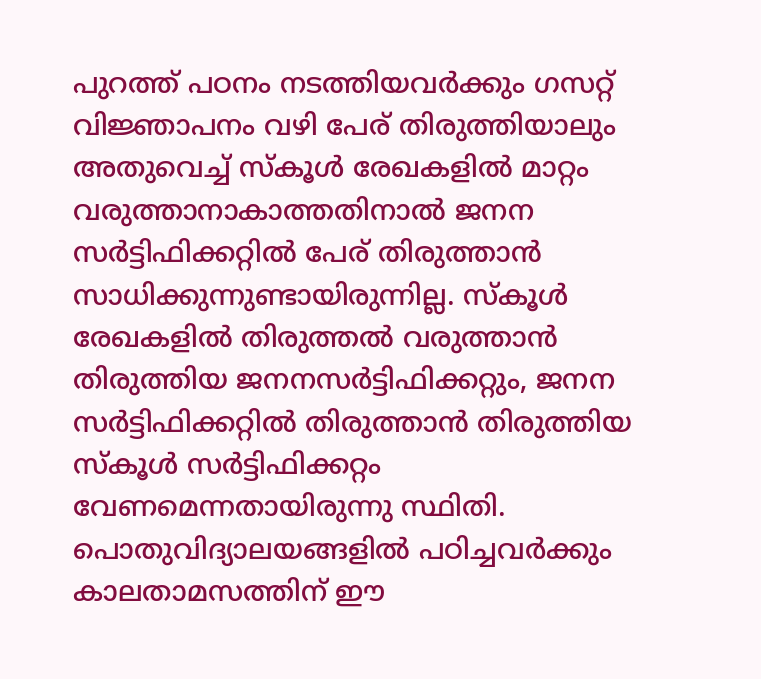പുറത്ത് പഠനം നടത്തിയവർക്കും ഗസറ്റ് വിജ്ഞാപനം വഴി പേര് തിരുത്തിയാലും അതുവെച്ച് സ്കൂൾ രേഖകളിൽ മാറ്റം വരുത്താനാകാത്തതിനാൽ ജനന സർട്ടിഫിക്കറ്റിൽ പേര് തിരുത്താൻ സാധിക്കുന്നുണ്ടായിരുന്നില്ല. സ്കൂൾ രേഖകളിൽ തിരുത്തൽ വരുത്താൻ തിരുത്തിയ ജനനസർട്ടിഫിക്കറ്റും, ജനന സർട്ടിഫിക്കറ്റിൽ തിരുത്താൻ തിരുത്തിയ സ്കൂൾ സർട്ടിഫിക്കറ്റം വേണമെന്നതായിരുന്നു സ്ഥിതി. പൊതുവിദ്യാലയങ്ങളിൽ പഠിച്ചവർക്കും കാലതാമസത്തിന് ഈ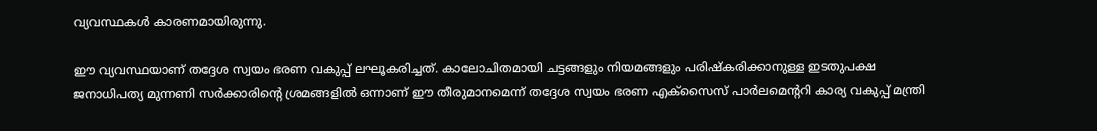വ്യവസ്ഥകൾ കാരണമായിരുന്നു.

ഈ വ്യവസ്ഥയാണ് തദ്ദേശ സ്വയം ഭരണ വകുപ്പ് ലഘൂകരിച്ചത്. കാലോചിതമായി ചട്ടങ്ങളും നിയമങ്ങളും പരിഷ്കരിക്കാനുള്ള ഇടതുപക്ഷ ജനാധിപത്യ മുന്നണി സർക്കാരിന്റെ ശ്രമങ്ങളിൽ ഒന്നാണ് ഈ തീരുമാനമെന്ന് തദ്ദേശ സ്വയം ഭരണ എക്സൈസ് പാർലമെന്ററി കാര്യ വകുപ്പ് മന്ത്രി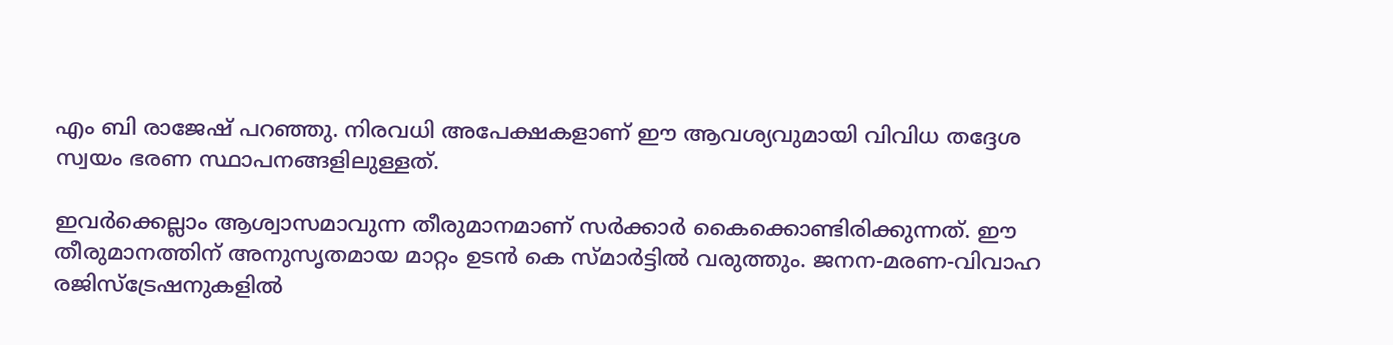എം ബി രാജേഷ് പറഞ്ഞു. നിരവധി അപേക്ഷകളാണ് ഈ ആവശ്യവുമായി വിവിധ തദ്ദേശ സ്വയം ഭരണ സ്ഥാപനങ്ങളിലുള്ളത്.

ഇവർക്കെല്ലാം ആശ്വാസമാവുന്ന തീരുമാനമാണ് സർക്കാർ കൈക്കൊണ്ടിരിക്കുന്നത്. ഈ തീരുമാനത്തിന് അനുസൃതമായ മാറ്റം ഉടൻ കെ സ്മാർട്ടിൽ വരുത്തും. ജനന-മരണ-വിവാഹ രജിസ്ട്രേഷനുകളിൽ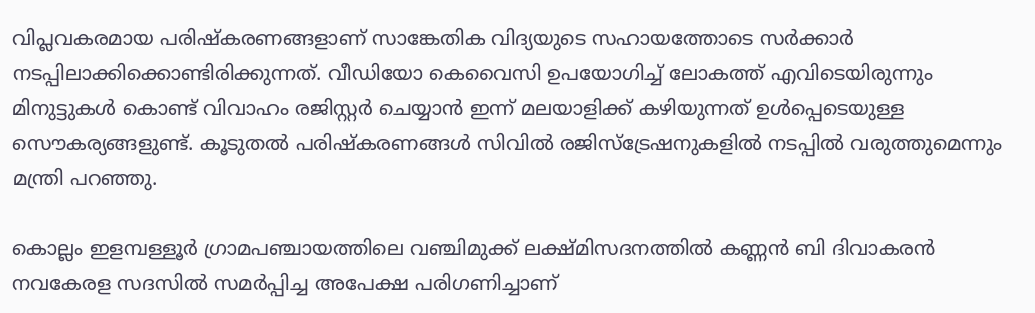വിപ്ലവകരമായ പരിഷ്കരണങ്ങളാണ് സാങ്കേതിക വിദ്യയുടെ സഹായത്തോടെ സർക്കാർ നടപ്പിലാക്കിക്കൊണ്ടിരിക്കുന്നത്. വീഡിയോ കെവൈസി ഉപയോഗിച്ച് ലോകത്ത് എവിടെയിരുന്നും മിനുട്ടുകൾ കൊണ്ട് വിവാഹം രജിസ്റ്റർ ചെയ്യാൻ ഇന്ന് മലയാളിക്ക് കഴിയുന്നത് ഉൾപ്പെടെയുള്ള സൌകര്യങ്ങളുണ്ട്. കൂടുതൽ പരിഷ്കരണങ്ങൾ സിവിൽ രജിസ്ട്രേഷനുകളിൽ നടപ്പിൽ വരുത്തുമെന്നും മന്ത്രി പറഞ്ഞു.

കൊല്ലം ഇളമ്പള്ളൂർ ഗ്രാമപഞ്ചായത്തിലെ വഞ്ചിമുക്ക് ലക്ഷ്മിസദനത്തിൽ കണ്ണൻ ബി ദിവാകരൻ നവകേരള സദസിൽ സമർപ്പിച്ച അപേക്ഷ പരിഗണിച്ചാണ്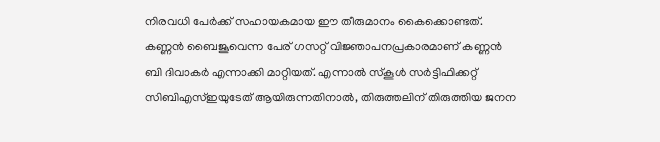നിരവധി പേർക്ക് സഹായകമായ ഈ തീരുമാനം കൈക്കൊണ്ടത്. കണ്ണൻ ബൈജൂവെന്ന പേര് ഗസറ്റ് വിജ്ഞാപനപ്രകാരമാണ് കണ്ണൻ ബി ദിവാകർ എന്നാക്കി മാറ്റിയത്. എന്നാൽ സ്കൂൾ സർട്ടിഫിക്കറ്റ് സിബിഎസ്ഇയുടേത് ആയിരുന്നതിനാൽ, തിരുത്തലിന് തിരുത്തിയ ജനന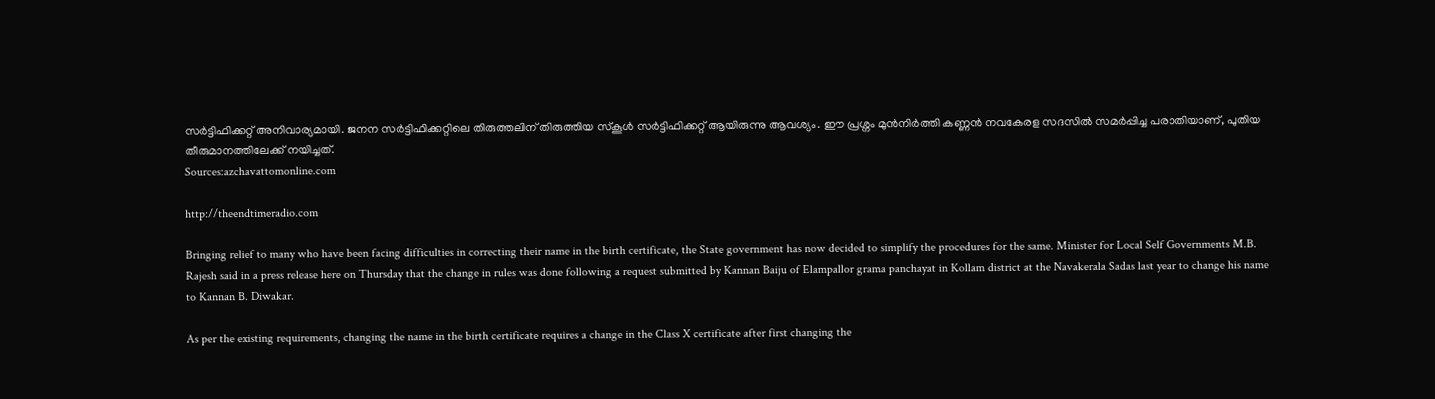സർട്ടിഫിക്കറ്റ് അനിവാര്യമായി. ജനന സർട്ടിഫിക്കറ്റിലെ തിരുത്തലിന് തിരുത്തിയ സ്കൂൾ സർട്ടിഫിക്കറ്റ് ആയിരുന്നു ആവശ്യം. ഈ പ്രശ്നം മുൻനിർത്തി കണ്ണൻ നവകേരള സദസിൽ സമർപ്പിച്ച പരാതിയാണ്, പുതിയ തീരുമാനത്തിലേക്ക് നയിച്ചത്.
Sources:azchavattomonline.com

http://theendtimeradio.com

Bringing relief to many who have been facing difficulties in correcting their name in the birth certificate, the State government has now decided to simplify the procedures for the same. Minister for Local Self Governments M.B. Rajesh said in a press release here on Thursday that the change in rules was done following a request submitted by Kannan Baiju of Elampallor grama panchayat in Kollam district at the Navakerala Sadas last year to change his name to Kannan B. Diwakar.

As per the existing requirements, changing the name in the birth certificate requires a change in the Class X certificate after first changing the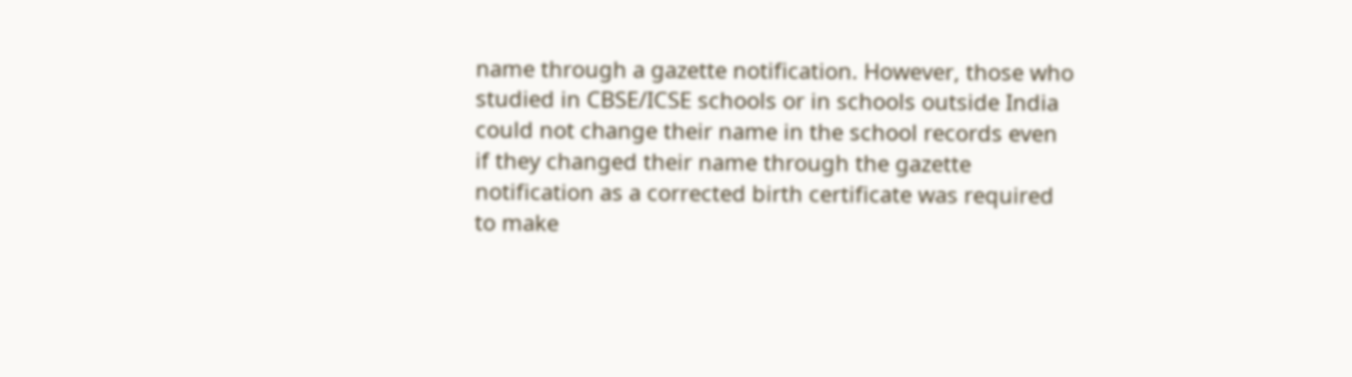name through a gazette notification. However, those who studied in CBSE/ICSE schools or in schools outside India could not change their name in the school records even if they changed their name through the gazette notification as a corrected birth certificate was required to make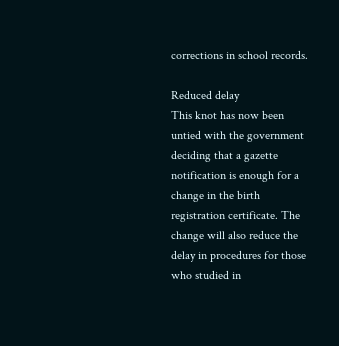corrections in school records.

Reduced delay
This knot has now been untied with the government deciding that a gazette notification is enough for a change in the birth registration certificate. The change will also reduce the delay in procedures for those who studied in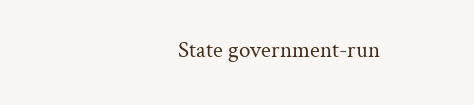State government-run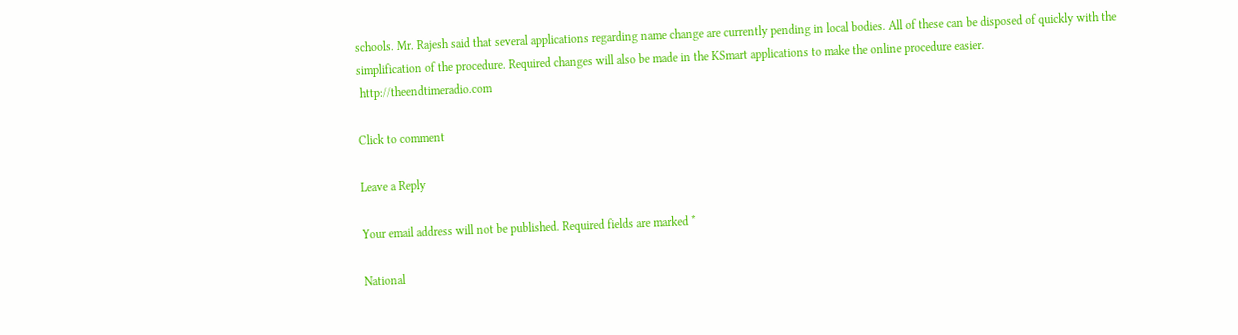schools. Mr. Rajesh said that several applications regarding name change are currently pending in local bodies. All of these can be disposed of quickly with the simplification of the procedure. Required changes will also be made in the KSmart applications to make the online procedure easier.
 http://theendtimeradio.com

Click to comment

Leave a Reply

Your email address will not be published. Required fields are marked *

National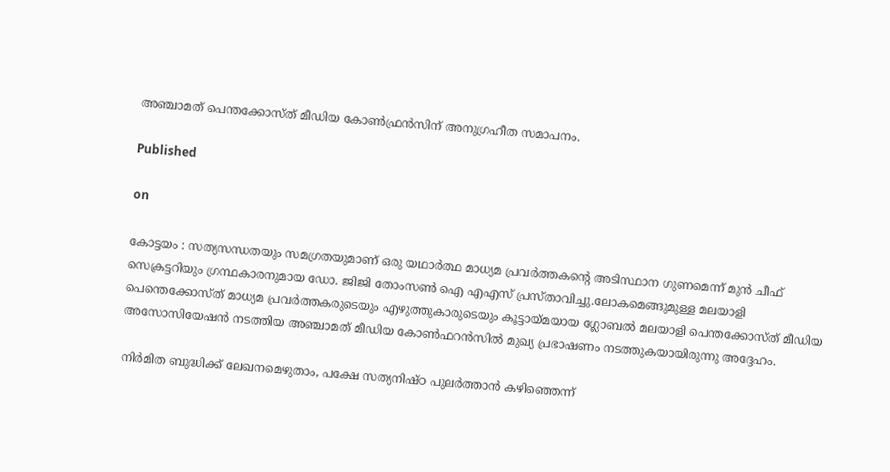അഞ്ചാമത് പെന്തക്കോസ്ത് മീഡിയ കോൺഫ്രൻസിന് അനുഗ്രഹീത സമാപനം.

Published

on

കോട്ടയം : സത്യസന്ധതയും സമഗ്രതയുമാണ് ഒരു യഥാർത്ഥ മാധ്യമ പ്രവർത്തകൻ്റെ അടിസ്ഥാന ഗുണമെന്ന് മുൻ ചീഫ് സെക്രട്ടറിയും ഗ്രന്ഥകാരനുമായ ഡോ. ജിജി തോംസൺ ഐ എഎസ് പ്രസ്താവിച്ചു.ലോകമെങ്ങുമുള്ള മലയാളി പെന്തെക്കോസ്ത് മാധ്യമ പ്രവർത്തകരുടെയും എഴുത്തുകാരുടെയും കൂട്ടായ്മയായ ഗ്ലോബൽ മലയാളി പെന്തക്കോസ്ത് മീഡിയ അസോസിയേഷൻ നടത്തിയ അഞ്ചാമത് മീഡിയ കോൺഫറൻസിൽ മുഖ്യ പ്രഭാഷണം നടത്തുകയായിരുന്നു അദ്ദേഹം.

നിർമിത ബുദ്ധിക്ക് ലേഖനമെഴുതാം, പക്ഷേ സത്യനിഷ്ഠ പുലർത്താൻ കഴിഞ്ഞെന്ന്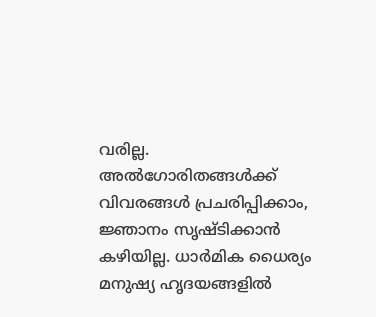വരില്ല. അൽഗോരിതങ്ങൾക്ക് വിവരങ്ങൾ പ്രചരിപ്പിക്കാം, ജ്ഞാനം സൃഷ്ടിക്കാൻ കഴിയില്ല. ധാർമിക ധൈര്യം മനുഷ്യ ഹൃദയങ്ങളിൽ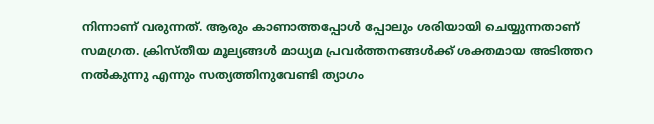നിന്നാണ് വരുന്നത്. ആരും കാണാത്തപ്പോൾ പ്പോലും ശരിയായി ചെയ്യുന്നതാണ് സമഗ്രത. ക്രിസ്തീയ മൂല്യങ്ങൾ മാധ്യമ പ്രവർത്തനങ്ങൾക്ക് ശക്തമായ അടിത്തറ നൽകുന്നു എന്നും സത്യത്തിനുവേണ്ടി ത്യാഗം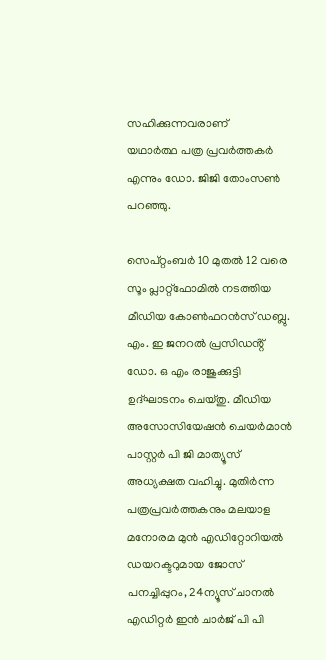സഹിക്കുന്നവരാണ്
യഥാർത്ഥ പത്ര പ്രവർത്തകർ എന്നും ഡോ. ജിജി തോംസൺ പറഞ്ഞു.

സെപ്റ്റംബർ 10 മുതൽ 12 വരെ സൂം പ്ലാറ്റ്ഫോമിൽ നടത്തിയ മീഡിയ കോൺഫറൻസ് ഡബ്ലു. എം. ഇ ജനറൽ പ്രസിഡൻ്റ് ഡോ. ഒ എം രാജുക്കുട്ടി ഉദ്ഘാടനം ചെയ്തു. മീഡിയ അസോസിയേഷൻ ചെയർമാൻ പാസ്റ്റർ പി ജി മാത്യൂസ് അധ്യക്ഷത വഹിച്ചു. മുതിർന്ന പത്രപ്രവർത്തകനും മലയാള മനോരമ മുൻ എഡിറ്റോറിയൽ ഡയറക്ടറുമായ ജോസ് പനച്ചിപ്പുറം, 24ന്യൂസ് ചാനൽ എഡിറ്റർ ഇൻ ചാർജ് പി പി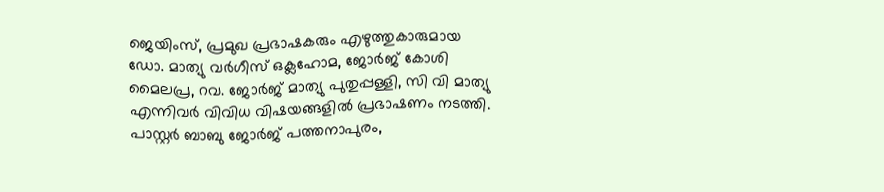ജെയിംസ്, പ്രമുഖ പ്രഭാഷകരും എഴുത്തുകാരുമായ ഡോ. മാത്യു വർഗീസ് ഒക്ലഹോമ, ജോർജ് കോശി മൈലപ്ര, റവ. ജോർജ് മാത്യു പുതുപ്പള്ളി, സി വി മാത്യു എന്നിവർ വിവിധ വിഷയങ്ങളിൽ പ്രഭാഷണം നടത്തി. പാസ്റ്റർ ബാബു ജോർജ് പത്തനാപുരം,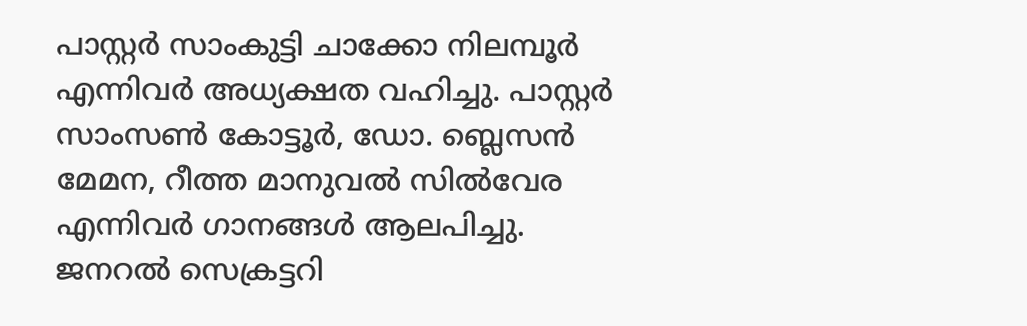പാസ്റ്റർ സാംകുട്ടി ചാക്കോ നിലമ്പൂർ എന്നിവർ അധ്യക്ഷത വഹിച്ചു. പാസ്റ്റർ സാംസൺ കോട്ടൂർ, ഡോ. ബ്ലെസൻ മേമന, റീത്ത മാനുവൽ സിൽവേര എന്നിവർ ഗാനങ്ങൾ ആലപിച്ചു. ജനറൽ സെക്രട്ടറി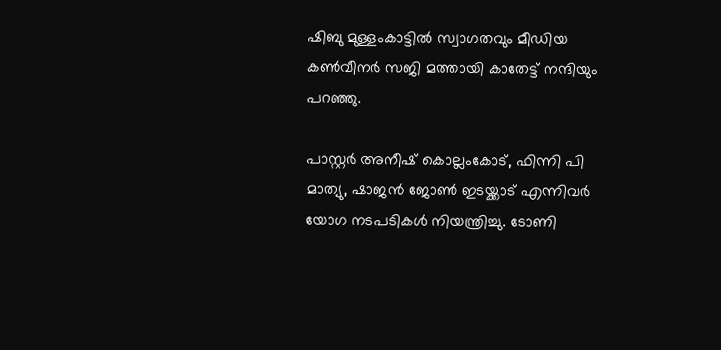ഷിബു മുള്ളംകാട്ടിൽ സ്വാഗതവും മീഡിയ കൺവീനർ സജി മത്തായി കാതേട്ട് നന്ദിയും പറഞ്ഞു.

പാസ്റ്റർ അനീഷ് കൊല്ലംകോട്, ഫിന്നി പി മാത്യു, ഷാജൻ ജോൺ ഇടയ്ക്കാട് എന്നിവർ യോഗ നടപടികൾ നിയന്ത്രിച്ചു. ടോണി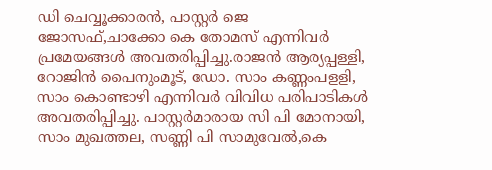ഡി ചെവ്വൂക്കാരൻ, പാസ്റ്റർ ജെ ജോസഫ്,ചാക്കോ കെ തോമസ് എന്നിവർ പ്രമേയങ്ങൾ അവതരിപ്പിച്ചു.രാജൻ ആര്യപ്പള്ളി, റോജിൻ പൈനുംമൂട്, ഡോ. സാം കണ്ണംപളളി, സാം കൊണ്ടാഴി എന്നിവർ വിവിധ പരിപാടികൾ അവതരിപ്പിച്ചു. പാസ്റ്റർമാരായ സി പി മോനായി, സാം മുഖത്തല, സണ്ണി പി സാമുവേൽ,കെ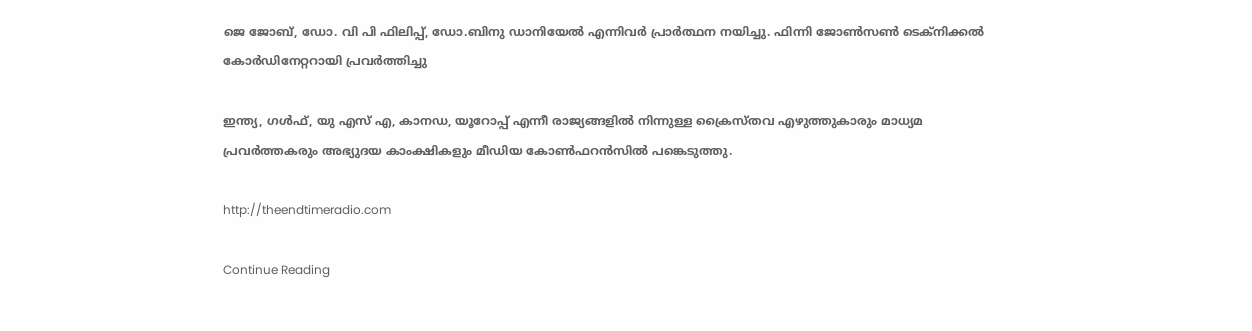ജെ ജോബ്, ഡോ. വി പി ഫിലിപ്പ്, ഡോ.ബിനു ഡാനിയേൽ എന്നിവർ പ്രാർത്ഥന നയിച്ചു. ഫിന്നി ജോൺസൺ ടെക്നിക്കൽ കോർഡിനേറ്ററായി പ്രവർത്തിച്ചു

ഇന്ത്യ, ഗൾഫ്, യു എസ് എ, കാനഡ, യൂറോപ്പ്‌ എന്നീ രാജ്യങ്ങളിൽ നിന്നുള്ള ക്രൈസ്തവ എഴുത്തുകാരും മാധ്യമ പ്രവർത്തകരും അഭ്യുദയ കാംക്ഷികളും മീഡിയ കോൺഫറൻസിൽ പങ്കെടുത്തു.

http://theendtimeradio.com

Continue Reading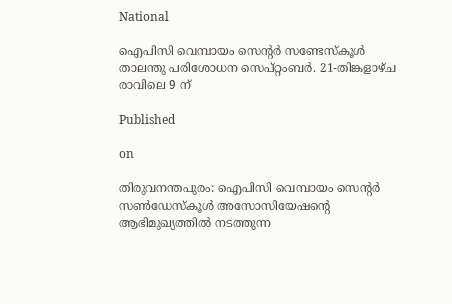National

ഐപിസി വെമ്പായം സെൻ്റർ സണ്ടേസ്കൂൾ താലന്തു പരിശോധന സെപ്റ്റംബർ. 21-തിങ്കളാഴ്ച രാവിലെ 9 ന്

Published

on

തിരുവനന്തപുരം: ഐപിസി വെമ്പായം സെൻ്റർ സൺഡേസ്കൂൾ അസോസിയേഷന്റെ ആഭിമുഖ്യത്തിൽ നടത്തുന്ന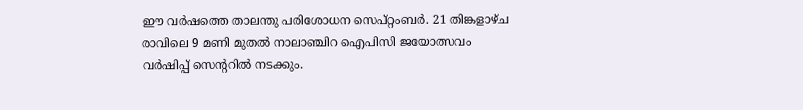ഈ വർഷത്തെ താലന്തു പരിശോധന സെപ്റ്റംബർ. 21 തിങ്കളാഴ്ച രാവിലെ 9 മണി മുതൽ നാലാഞ്ചിറ ഐപിസി ജയോത്സവം വർഷിപ്പ് സെൻ്ററിൽ നടക്കും.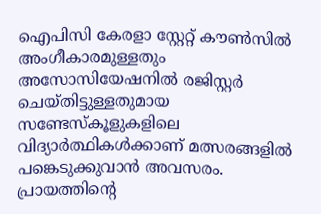ഐപിസി കേരളാ സ്റ്റേറ്റ് കൗൺസിൽ അംഗീകാരമുള്ളതും അസോസിയേഷനിൽ രജിസ്റ്റർ ചെയ്തിട്ടുള്ളതുമായ സണ്ടേസ്കൂളുകളിലെ വിദ്യാർത്ഥികൾക്കാണ് മത്സരങ്ങളിൽ പങ്കെടുക്കുവാൻ അവസരം. പ്രായത്തിന്റെ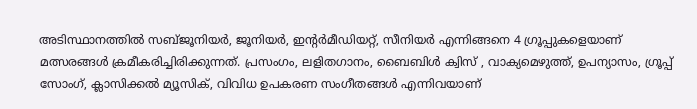അടിസ്ഥാനത്തിൽ സബ്ജൂനിയർ, ജൂനിയർ, ഇൻ്റർമീഡിയറ്റ്, സീനിയർ എന്നിങ്ങനെ 4 ഗ്രൂപ്പുകളെയാണ് മത്സരങ്ങൾ ക്രമീകരിച്ചിരിക്കുന്നത്. പ്രസംഗം, ലളിതഗാനം, ബൈബിൾ ക്വിസ് , വാക്യമെഴുത്ത്, ഉപന്യാസം, ഗ്രൂപ്പ് സോംഗ്, ക്ലാസിക്കൽ മ്യൂസിക്, വിവിധ ഉപകരണ സംഗീതങ്ങൾ എന്നിവയാണ്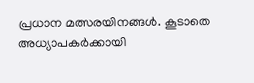പ്രധാന മത്സരയിനങ്ങൾ. കൂടാതെ അധ്യാപകർക്കായി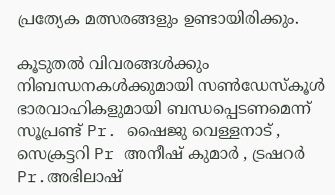പ്രത്യേക മത്സരങ്ങളും ഉണ്ടായിരിക്കും.

കൂടുതൽ വിവരങ്ങൾക്കും നിബന്ധനകൾക്കുമായി സൺഡേസ്കൂൾ ഭാരവാഹികളുമായി ബന്ധപ്പെടണമെന്ന് സൂപ്രണ്ട് Pr. ഷൈജു വെള്ളനാട് , സെക്രട്ടറി Pr അനീഷ് കുമാർ , ട്രഷറർ Pr.അഭിലാഷ്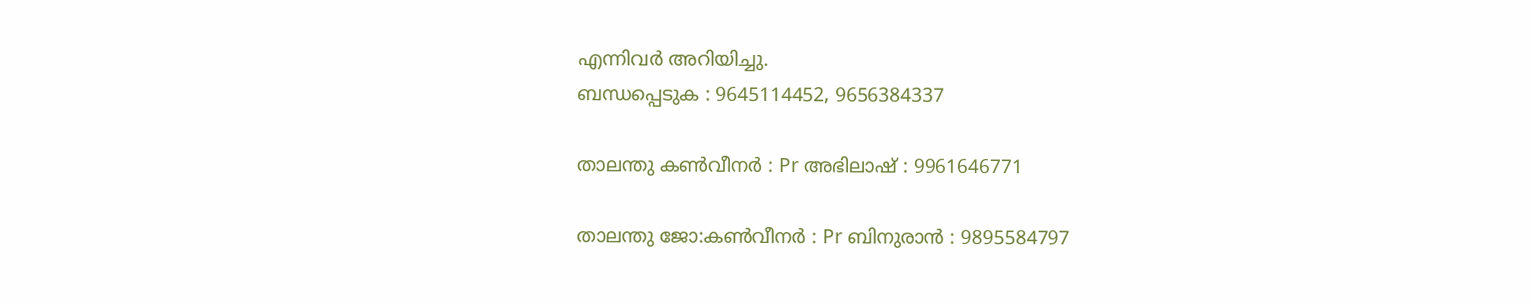എന്നിവർ അറിയിച്ചു.
ബന്ധപ്പെടുക : 9645114452, 9656384337

താലന്തു കൺവീനർ : Pr അഭിലാഷ് : 9961646771

താലന്തു ജോ:കൺവീനർ : Pr ബിനുരാൻ : 9895584797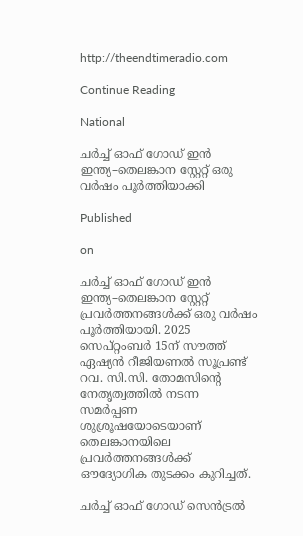http://theendtimeradio.com

Continue Reading

National

ചർച്ച് ഓഫ് ഗോഡ് ഇൻ ഇന്ത്യ–തെലങ്കാന സ്റ്റേറ്റ് ഒരു വർഷം പൂർത്തിയാക്കി

Published

on

ചർച്ച് ഓഫ് ഗോഡ് ഇൻ ഇന്ത്യ–തെലങ്കാന സ്റ്റേറ്റ് പ്രവർത്തനങ്ങൾക്ക് ഒരു വർഷം പൂർത്തിയായി. 2025 സെപ്റ്റംബർ 15ന് സൗത്ത് ഏഷ്യൻ റീജിയണൽ സൂപ്രണ്ട് റവ. സി.സി. തോമസിന്റെ നേതൃത്വത്തിൽ നടന്ന സമർപ്പണ ശുശ്രൂഷയോടെയാണ് തെലങ്കാനയിലെ പ്രവർത്തനങ്ങൾക്ക് ഔദ്യോഗിക തുടക്കം കുറിച്ചത്.

ചർച്ച് ഓഫ് ഗോഡ് സെൻട്രൽ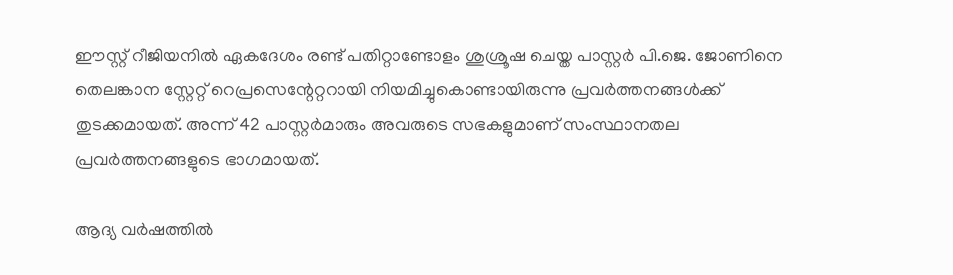ഈസ്റ്റ് റീജിയനിൽ ഏകദേശം രണ്ട് പതിറ്റാണ്ടോളം ശുശ്രൂഷ ചെയ്ത പാസ്റ്റർ പി.ജെ. ജോണിനെ തെലങ്കാന സ്റ്റേറ്റ് റെപ്രസെന്റേറ്ററായി നിയമിച്ചുകൊണ്ടായിരുന്നു പ്രവർത്തനങ്ങൾക്ക് തുടക്കമായത്. അന്ന് 42 പാസ്റ്റർമാരും അവരുടെ സഭകളുമാണ് സംസ്ഥാനതല പ്രവർത്തനങ്ങളുടെ ഭാഗമായത്.

ആദ്യ വർഷത്തിൽ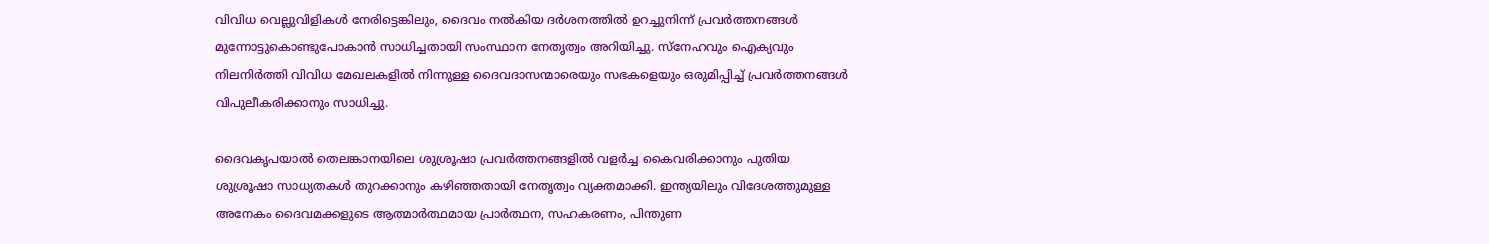വിവിധ വെല്ലുവിളികൾ നേരിട്ടെങ്കിലും, ദൈവം നൽകിയ ദർശനത്തിൽ ഉറച്ചുനിന്ന് പ്രവർത്തനങ്ങൾ മുന്നോട്ടുകൊണ്ടുപോകാൻ സാധിച്ചതായി സംസ്ഥാന നേതൃത്വം അറിയിച്ചു. സ്നേഹവും ഐക്യവും നിലനിർത്തി വിവിധ മേഖലകളിൽ നിന്നുള്ള ദൈവദാസന്മാരെയും സഭകളെയും ഒരുമിപ്പിച്ച് പ്രവർത്തനങ്ങൾ വിപുലീകരിക്കാനും സാധിച്ചു.

ദൈവകൃപയാൽ തെലങ്കാനയിലെ ശുശ്രൂഷാ പ്രവർത്തനങ്ങളിൽ വളർച്ച കൈവരിക്കാനും പുതിയ ശുശ്രൂഷാ സാധ്യതകൾ തുറക്കാനും കഴിഞ്ഞതായി നേതൃത്വം വ്യക്തമാക്കി. ഇന്ത്യയിലും വിദേശത്തുമുള്ള അനേകം ദൈവമക്കളുടെ ആത്മാർത്ഥമായ പ്രാർത്ഥന, സഹകരണം, പിന്തുണ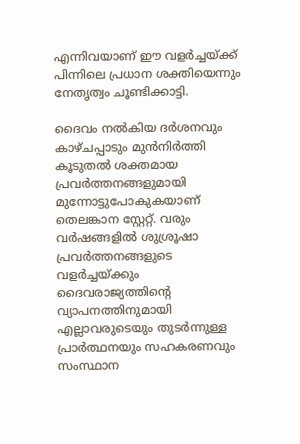എന്നിവയാണ് ഈ വളർച്ചയ്ക്ക് പിന്നിലെ പ്രധാന ശക്തിയെന്നും നേതൃത്വം ചൂണ്ടിക്കാട്ടി.

ദൈവം നൽകിയ ദർശനവും കാഴ്ചപ്പാടും മുൻനിർത്തി കൂടുതൽ ശക്തമായ പ്രവർത്തനങ്ങളുമായി മുന്നോട്ടുപോകുകയാണ് തെലങ്കാന സ്റ്റേറ്റ്. വരും വർഷങ്ങളിൽ ശുശ്രൂഷാ പ്രവർത്തനങ്ങളുടെ വളർച്ചയ്ക്കും ദൈവരാജ്യത്തിന്റെ വ്യാപനത്തിനുമായി എല്ലാവരുടെയും തുടർന്നുള്ള പ്രാർത്ഥനയും സഹകരണവും സംസ്ഥാന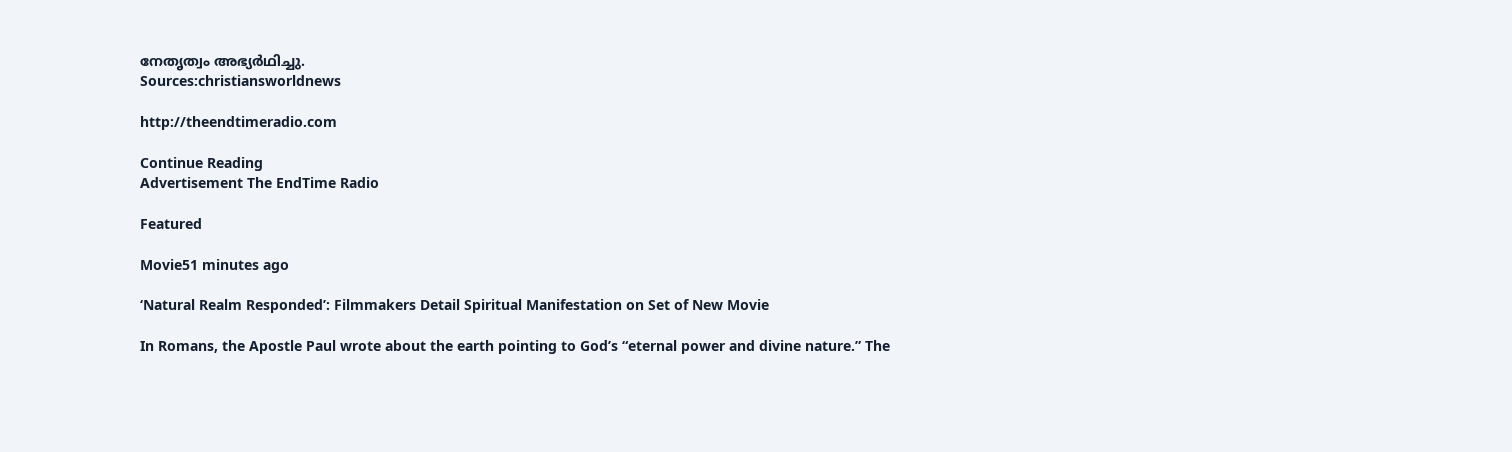നേതൃത്വം അഭ്യർഥിച്ചു.
Sources:christiansworldnews

http://theendtimeradio.com

Continue Reading
Advertisement The EndTime Radio

Featured

Movie51 minutes ago

‘Natural Realm Responded’: Filmmakers Detail Spiritual Manifestation on Set of New Movie

In Romans, the Apostle Paul wrote about the earth pointing to God’s “eternal power and divine nature.” The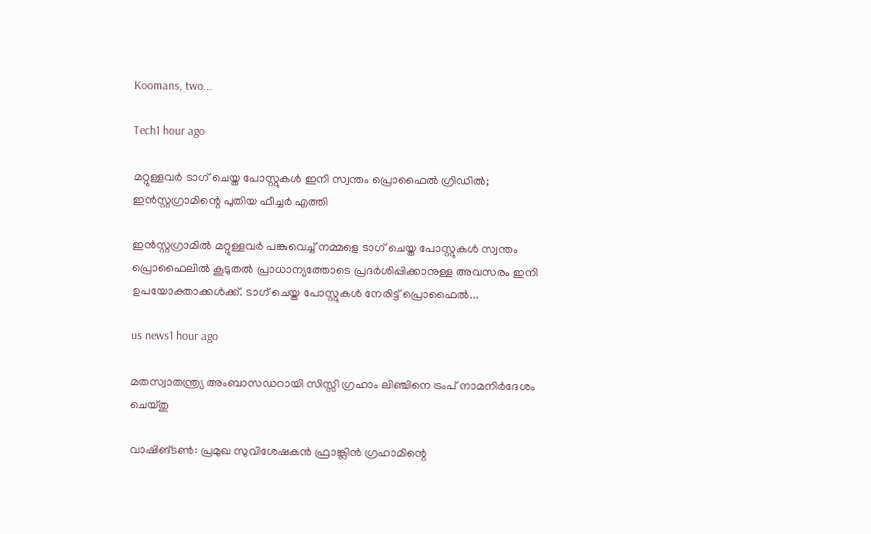Koomans, two...

Tech1 hour ago

മറ്റുള്ളവർ ടാഗ് ചെയ്ത പോസ്റ്റുകൾ ഇനി സ്വന്തം പ്രൊഫൈൽ ഗ്രിഡിൽ; ഇൻസ്റ്റഗ്രാമിന്റെ പുതിയ ഫീച്ചർ എത്തി

ഇൻസ്റ്റഗ്രാമിൽ മറ്റുള്ളവർ പങ്കുവെച്ച് നമ്മളെ ടാഗ് ചെയ്ത പോസ്റ്റുകൾ സ്വന്തം പ്രൊഫൈലിൽ കൂടുതൽ പ്രാധാന്യത്തോടെ പ്രദർശിപ്പിക്കാനുള്ള അവസരം ഇനി ഉപയോക്താക്കൾക്ക്. ടാഗ് ചെയ്ത പോസ്റ്റുകൾ നേരിട്ട് പ്രൊഫൈൽ...

us news1 hour ago

മതസ്വാതന്ത്ര്യ അംബാസഡറായി സിസ്സി ഗ്രഹാം ലിഞ്ചിനെ ട്രംപ് നാമനിർദേശം ചെയ്തു

വാഷിങ്ടൺ: പ്രമുഖ സുവിശേഷകൻ ഫ്രാങ്ക്ലിൻ ഗ്രഹാമിന്റെ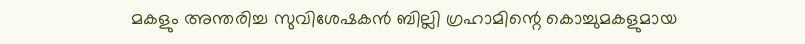മകളും അന്തരിച്ച സുവിശേഷകൻ ബില്ലി ഗ്രഹാമിന്റെ കൊച്ചുമകളുമായ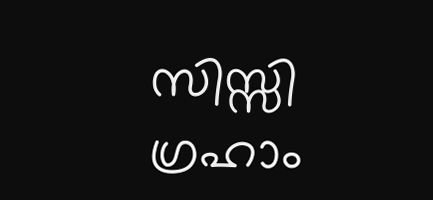സിസ്സി ഗ്രഹാം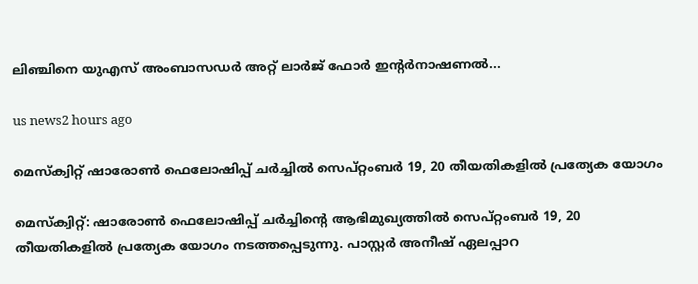ലിഞ്ചിനെ യുഎസ് അംബാസഡർ അറ്റ് ലാർജ് ഫോർ ഇന്റർനാഷണൽ...

us news2 hours ago

മെസ്‌ക്വിറ്റ് ഷാരോണ്‍ ഫെലോഷിപ്പ് ചര്‍ച്ചില്‍ സെപ്റ്റംബര്‍ 19, 20 തീയതികളില്‍ പ്രത്യേക യോഗം

മെസ്‌ക്വിറ്റ്: ഷാരോണ്‍ ഫെലോഷിപ്പ് ചര്‍ച്ചിന്റെ ആഭിമുഖ്യത്തില്‍ സെപ്റ്റംബര്‍ 19, 20 തീയതികളില്‍ പ്രത്യേക യോഗം നടത്തപ്പെടുന്നു. പാസ്റ്റര്‍ അനീഷ് ഏലപ്പാറ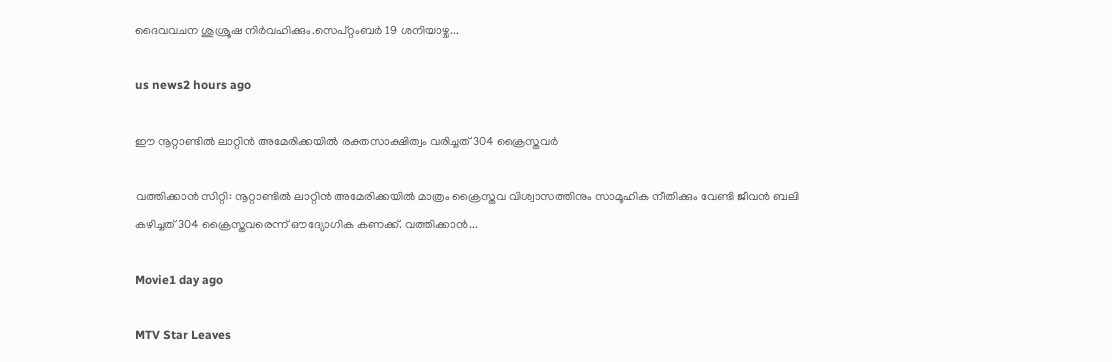ദൈവവചന ശുശ്രൂഷ നിര്‍വഹിക്കും.സെപ്റ്റംബര്‍ 19 ശനിയാഴ്ച...

us news2 hours ago

ഈ നൂറ്റാണ്ടിൽ ലാറ്റിൻ അമേരിക്കയിൽ രക്തസാക്ഷിത്വം വരിച്ചത് 304 ക്രൈസ്തവര്‍

വത്തിക്കാൻ സിറ്റി: നൂറ്റാണ്ടിൽ ലാറ്റിൻ അമേരിക്കയിൽ മാത്രം ക്രൈസ്തവ വിശ്വാസത്തിനും സാമൂഹിക നീതിക്കും വേണ്ടി ജീവൻ ബലി കഴിച്ചത് 304 ക്രൈസ്തവരെന്ന് ഔദ്യോഗിക കണക്ക്. വത്തിക്കാൻ...

Movie1 day ago

MTV Star Leaves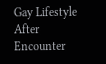Gay Lifestyle After Encounter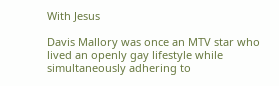With Jesus

Davis Mallory was once an MTV star who lived an openly gay lifestyle while simultaneously adhering to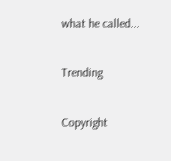what he called...

Trending

Copyright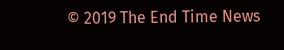© 2019 The End Time News